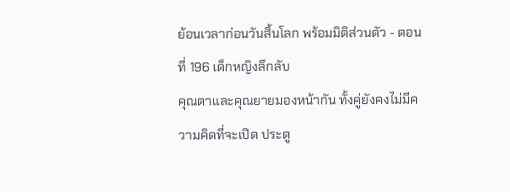ย้อนเวลาก่อนวันสิ้นโลก พร้อมมิติส่วนตัว - ตอนที่ 196 เด็กหญิงลึกลับ
คุณตาและคุณยายมองหน้ากัน ทั้งคู่ยังคงไม่มีความคิดที่จะเปิด ประตู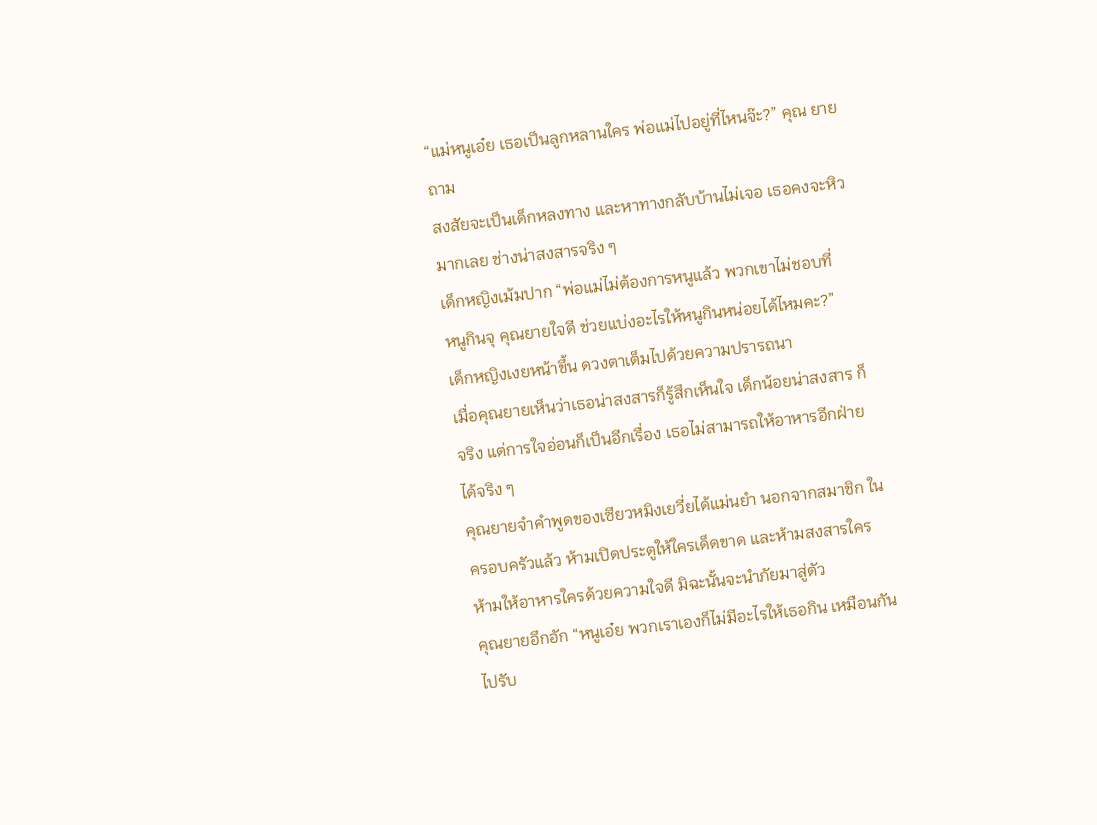“แม่หนูเอ๋ย เธอเป็นลูกหลานใคร พ่อแม่ไปอยู่ที่ไหนจ๊ะ?” คุณ ยายถาม
สงสัยจะเป็นเด็กหลงทาง และหาทางกลับบ้านไม่เจอ เธอคงจะหิว มากเลย ช่างน่าสงสารจริง ๆ
เด็กหญิงเม้มปาก “พ่อแม่ไม่ต้องการหนูแล้ว พวกเขาไม่ชอบที่
หนูกินจุ คุณยายใจดี ช่วยแบ่งอะไรให้หนูกินหน่อยได้ไหมคะ?”
เด็กหญิงเงยหน้าขึ้น ดวงตาเต็มไปด้วยความปรารถนา
เมื่อคุณยายเห็นว่าเธอน่าสงสารก็รู้สึกเห็นใจ เด็กน้อยน่าสงสาร ก็จริง แต่การใจอ่อนก็เป็นอีกเรื่อง เธอไม่สามารถให้อาหารอีกฝ่าย ได้จริง ๆ
คุณยายจำคำพูดของเซียวหมิงเยวี่ยได้แม่นยำ นอกจากสมาชิก ในครอบครัวแล้ว ห้ามเปิดประตูให้ใครเด็ดขาด และห้ามสงสารใคร
ห้ามให้อาหารใครด้วยความใจดี มิฉะนั้นจะนำภัยมาสู่ตัว
คุณยายอึกอัก “หนูเอ๋ย พวกเราเองก็ไม่มีอะไรให้เธอกิน เหมือนกัน ไปรับ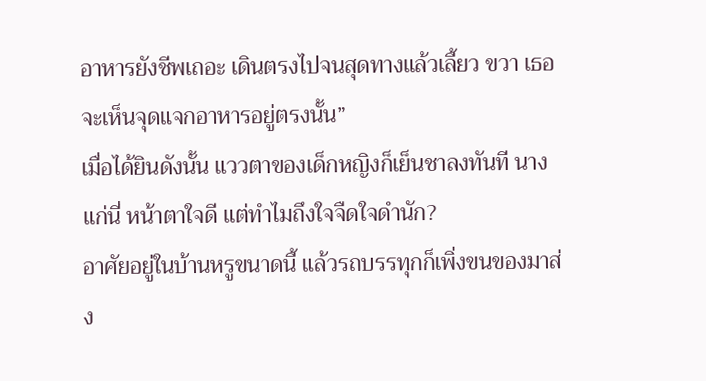อาหารยังชีพเถอะ เดินตรงไปจนสุดทางแล้วเลี้ยว ขวา เธอจะเห็นจุดแจกอาหารอยู่ตรงนั้น”
เมื่อได้ยินดังนั้น แววตาของเด็กหญิงก็เย็นชาลงทันที นางแก่นี่ หน้าตาใจดี แต่ทำไมถึงใจจืดใจดำนัก?
อาศัยอยู่ในบ้านหรูขนาดนี้ แล้วรถบรรทุกก็เพิ่งขนของมาส่ง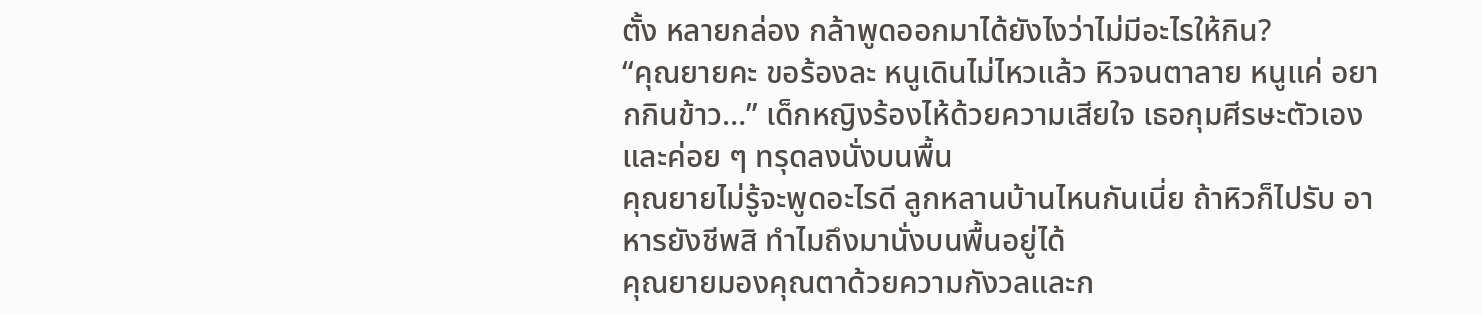ตั้ง หลายกล่อง กล้าพูดออกมาได้ยังไงว่าไม่มีอะไรให้กิน?
“คุณยายคะ ขอร้องละ หนูเดินไม่ไหวแล้ว หิวจนตาลาย หนูแค่ อยากกินข้าว…” เด็กหญิงร้องไห้ด้วยความเสียใจ เธอกุมศีรษะตัวเอง และค่อย ๆ ทรุดลงนั่งบนพื้น
คุณยายไม่รู้จะพูดอะไรดี ลูกหลานบ้านไหนกันเนี่ย ถ้าหิวก็ไปรับ อาหารยังชีพสิ ทำไมถึงมานั่งบนพื้นอยู่ได้
คุณยายมองคุณตาด้วยความกังวลและก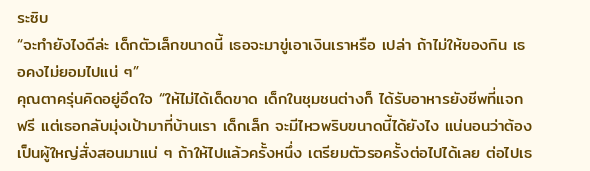ระซิบ
“จะทำยังไงดีล่ะ เด็กตัวเล็กขนาดนี้ เธอจะมาขู่เอาเงินเราหรือ เปล่า ถ้าไม่ให้ของกิน เธอคงไม่ยอมไปแน่ ๆ”
คุณตาครุ่นคิดอยู่อึดใจ “ให้ไม่ได้เด็ดขาด เด็กในชุมชนต่างก็ ได้รับอาหารยังชีพที่แจกฟรี แต่เธอกลับมุ่งเป้ามาที่บ้านเรา เด็กเล็ก จะมีไหวพริบขนาดนี้ได้ยังไง แน่นอนว่าต้องเป็นผู้ใหญ่สั่งสอนมาแน่ ๆ ถ้าให้ไปแล้วครั้งหนึ่ง เตรียมตัวรอครั้งต่อไปได้เลย ต่อไปเธ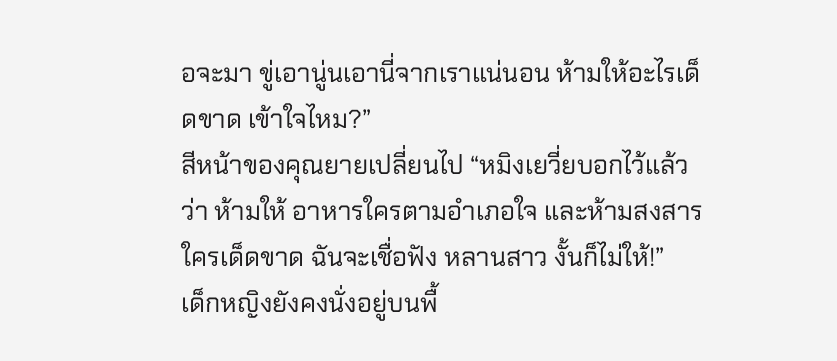อจะมา ขู่เอานู่นเอานี่จากเราแน่นอน ห้ามให้อะไรเด็ดขาด เข้าใจไหม?”
สีหน้าของคุณยายเปลี่ยนไป “หมิงเยวี่ยบอกไว้แล้วว่า ห้ามให้ อาหารใครตามอำเภอใจ และห้ามสงสารใครเด็ดขาด ฉันจะเชื่อฟัง หลานสาว งั้นก็ไม่ให้!”
เด็กหญิงยังคงนั่งอยู่บนพื้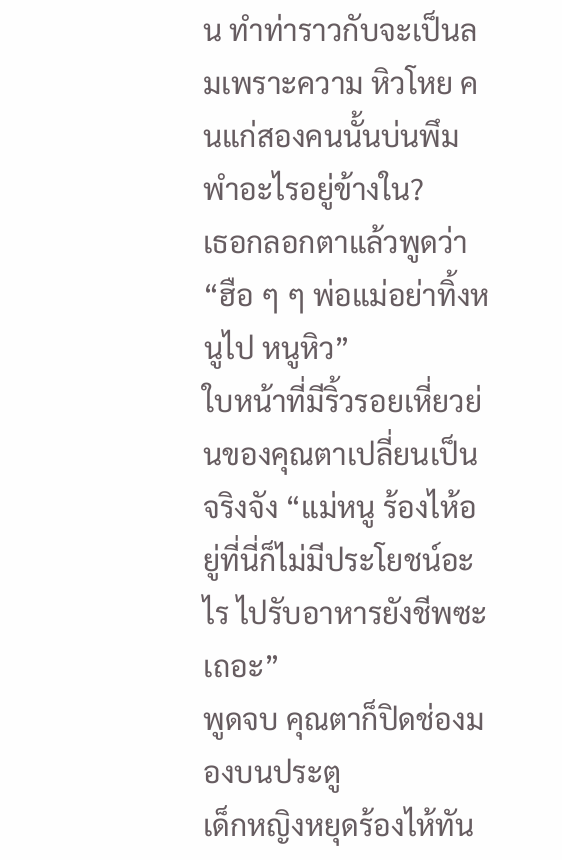น ทำท่าราวกับจะเป็นลมเพราะความ หิวโหย คนแก่สองคนนั้นบ่นพึมพำอะไรอยู่ข้างใน?
เธอกลอกตาแล้วพูดว่า “ฮือ ๆ ๆ พ่อแม่อย่าทิ้งหนูไป หนูหิว”
ใบหน้าที่มีริ้วรอยเหี่ยวย่นของคุณตาเปลี่ยนเป็นจริงจัง “แม่หนู ร้องไห้อยู่ที่นี่ก็ไม่มีประโยชน์อะไร ไปรับอาหารยังชีพซะเถอะ”
พูดจบ คุณตาก็ปิดช่องมองบนประตู
เด็กหญิงหยุดร้องไห้ทัน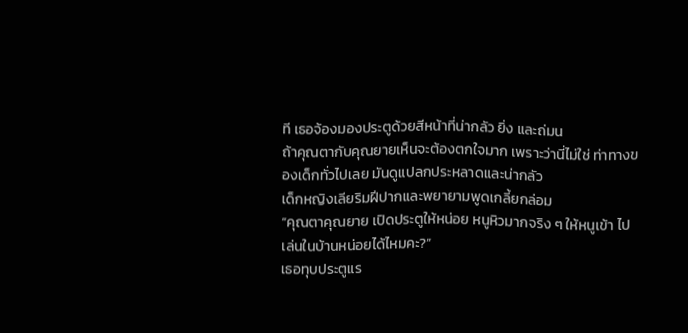ที เธอจ้องมองประตูด้วยสีหน้าที่น่ากลัว ยิ่ง และถ่มน
ถ้าคุณตากับคุณยายเห็นจะต้องตกใจมาก เพราะว่านี่ไม่ใช่ ท่าทางของเด็กทั่วไปเลย มันดูแปลกประหลาดและน่ากลัว
เด็กหญิงเลียริมฝีปากและพยายามพูดเกลี้ยกล่อม
“คุณตาคุณยาย เปิดประตูให้หน่อย หนูหิวมากจริง ๆ ให้หนูเข้า ไปเล่นในบ้านหน่อยได้ไหมคะ?”
เธอทุบประตูแร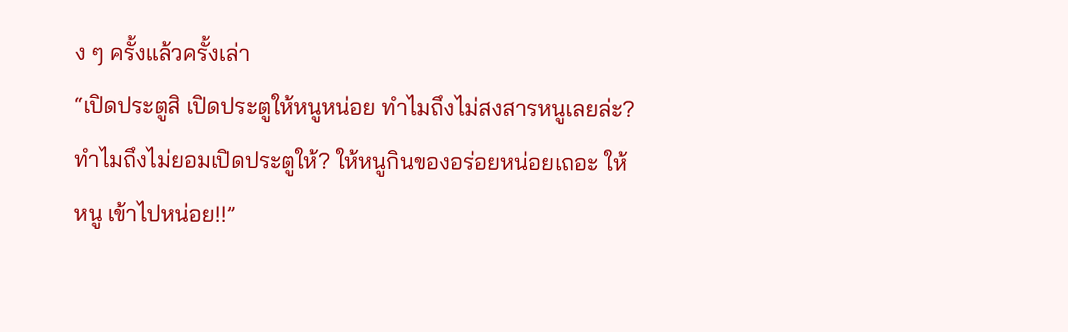ง ๆ ครั้งแล้วครั้งเล่า
“เปิดประตูสิ เปิดประตูให้หนูหน่อย ทำไมถึงไม่สงสารหนูเลยล่ะ? ทำไมถึงไม่ยอมเปิดประตูให้? ให้หนูกินของอร่อยหน่อยเถอะ ให้หนู เข้าไปหน่อย!!”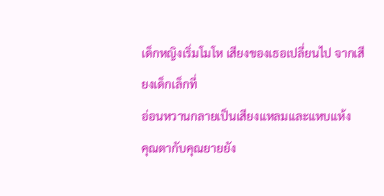เด็กหญิงเริ่มโมโห เสียงของเธอเปลี่ยนไป จากเสียงเด็กเล็กที่
อ่อนหวานกลายเป็นเสียงแหลมและแหบแห้ง
คุณตากับคุณยายยัง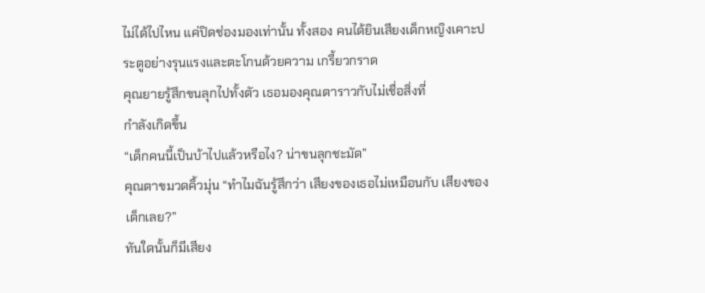ไม่ได้ไปไหน แค่ปิดช่องมองเท่านั้น ทั้งสอง คนได้ยินเสียงเด็กหญิงเคาะประตูอย่างรุนแรงและตะโกนด้วยความ เกรี้ยวกราด
คุณยายรู้สึกขนลุกไปทั้งตัว เธอมองคุณตาราวกับไม่เชื่อสิ่งที่
กำลังเกิดขึ้น
“เด็กคนนี้เป็นบ้าไปแล้วหรือไง? น่าขนลุกชะมัด”
คุณตาขมวดคิ้วมุ่น “ทำไมฉันรู้สึกว่า เสียงของเธอไม่เหมือนกับ เสียงของเด็กเลย?”
ทันใดนั้นก็มีเสียง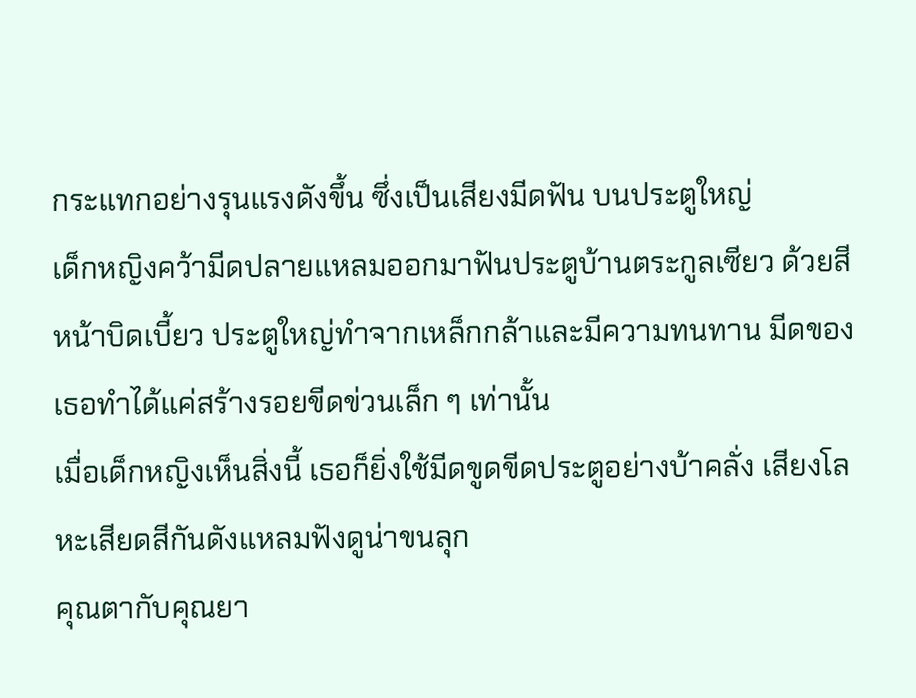กระแทกอย่างรุนแรงดังขึ้น ซึ่งเป็นเสียงมีดฟัน บนประตูใหญ่
เด็กหญิงคว้ามีดปลายแหลมออกมาฟันประตูบ้านตระกูลเซียว ด้วยสีหน้าบิดเบี้ยว ประตูใหญ่ทำจากเหล็กกล้าและมีความทนทาน มีดของเธอทำได้แค่สร้างรอยขีดข่วนเล็ก ๆ เท่านั้น
เมื่อเด็กหญิงเห็นสิ่งนี้ เธอก็ยิ่งใช้มีดขูดขีดประตูอย่างบ้าคลั่ง เสียงโลหะเสียดสีกันดังแหลมฟังดูน่าขนลุก
คุณตากับคุณยา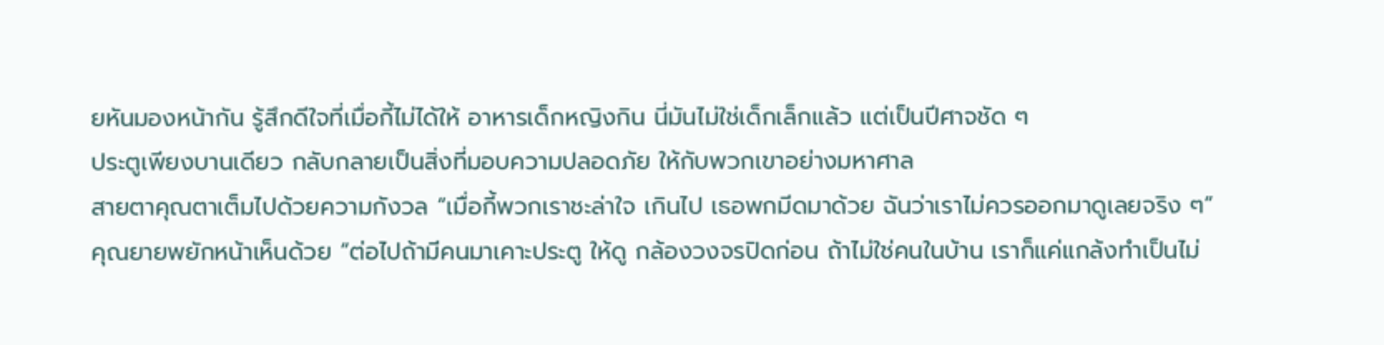ยหันมองหน้ากัน รู้สึกดีใจที่เมื่อกี้ไม่ได้ให้ อาหารเด็กหญิงกิน นี่มันไม่ใช่เด็กเล็กแล้ว แต่เป็นปีศาจชัด ๆ
ประตูเพียงบานเดียว กลับกลายเป็นสิ่งที่มอบความปลอดภัย ให้กับพวกเขาอย่างมหาศาล
สายตาคุณตาเต็มไปด้วยความกังวล “เมื่อกี้พวกเราชะล่าใจ เกินไป เธอพกมีดมาด้วย ฉันว่าเราไม่ควรออกมาดูเลยจริง ๆ”
คุณยายพยักหน้าเห็นด้วย “ต่อไปถ้ามีคนมาเคาะประตู ให้ดู กล้องวงจรปิดก่อน ถ้าไม่ใช่คนในบ้าน เราก็แค่แกล้งทำเป็นไม่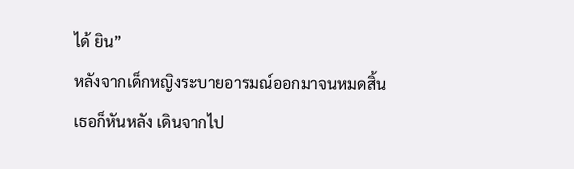ได้ ยิน”
หลังจากเด็กหญิงระบายอารมณ์ออกมาจนหมดสิ้น เธอก็หันหลัง เดินจากไป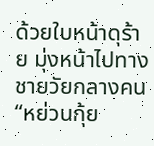ด้วยใบหน้าดุร้าย มุ่งหน้าไปทางชายวัยกลางคน
“หย่วนกุ้ย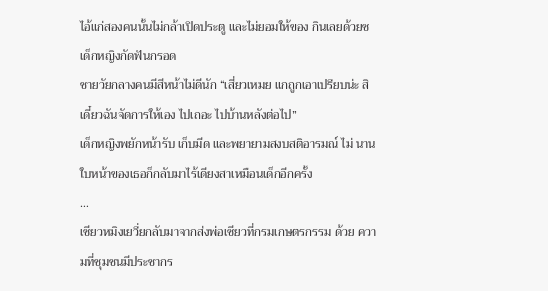ไอ้แก่สองคนนั้นไม่กล้าเปิดประตู และไม่ยอมให้ของ กินเลยด้วยซ เด็กหญิงกัดฟันกรอด
ชายวัยกลางคนมีสีหน้าไม่ดีนัก “เสี่ยวเหมย แกถูกเอาเปรียบน่ะ สิ เดี๋ยวฉันจัดการให้เอง ไปเถอะ ไปบ้านหลังต่อไป”
เด็กหญิงพยักหน้ารับ เก็บมีด และพยายามสงบสติอารมณ์ ไม่ นานใบหน้าของเธอก็กลับมาไร้เดียงสาเหมือนเด็กอีกครั้ง
…
เซียวหมิงเยวี่ยกลับมาจากส่งพ่อเซียวที่กรมเกษตรกรรม ด้วย ความที่ชุมชนมีประชากร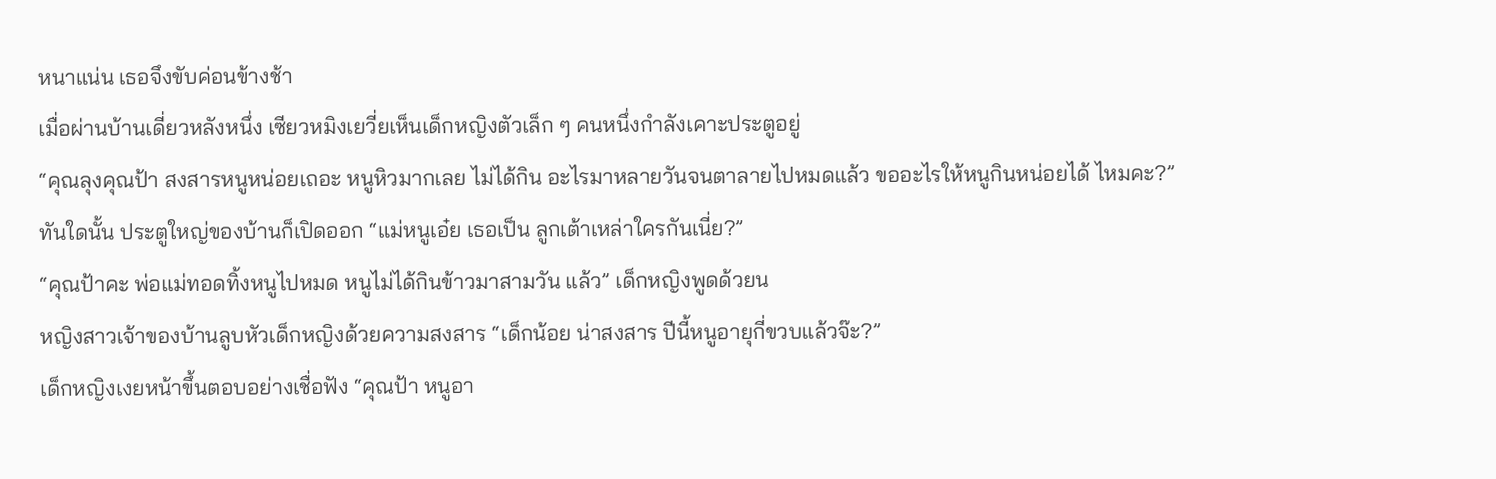หนาแน่น เธอจึงขับค่อนข้างช้า
เมื่อผ่านบ้านเดี่ยวหลังหนึ่ง เซียวหมิงเยวี่ยเห็นเด็กหญิงตัวเล็ก ๆ คนหนึ่งกำลังเคาะประตูอยู่
“คุณลุงคุณป้า สงสารหนูหน่อยเถอะ หนูหิวมากเลย ไม่ได้กิน อะไรมาหลายวันจนตาลายไปหมดแล้ว ขออะไรให้หนูกินหน่อยได้ ไหมคะ?”
ทันใดนั้น ประตูใหญ่ของบ้านก็เปิดออก “แม่หนูเอ๋ย เธอเป็น ลูกเต้าเหล่าใครกันเนี่ย?”
“คุณป้าคะ พ่อแม่ทอดทิ้งหนูไปหมด หนูไม่ได้กินข้าวมาสามวัน แล้ว” เด็กหญิงพูดด้วยน
หญิงสาวเจ้าของบ้านลูบหัวเด็กหญิงด้วยความสงสาร “เด็กน้อย น่าสงสาร ปีนี้หนูอายุกี่ขวบแล้วจ๊ะ?”
เด็กหญิงเงยหน้าขึ้นตอบอย่างเชื่อฟัง “คุณป้า หนูอา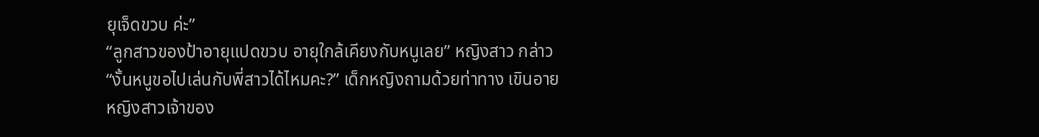ยุเจ็ดขวบ ค่ะ”
“ลูกสาวของป้าอายุแปดขวบ อายุใกล้เคียงกับหนูเลย” หญิงสาว กล่าว
“งั้นหนูขอไปเล่นกับพี่สาวได้ไหมคะ?” เด็กหญิงถามด้วยท่าทาง เขินอาย
หญิงสาวเจ้าของ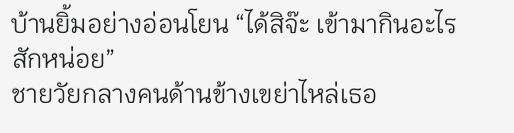บ้านยิ้มอย่างอ่อนโยน “ได้สิจ๊ะ เข้ามากินอะไร สักหน่อย”
ชายวัยกลางคนด้านข้างเขย่าไหล่เธอ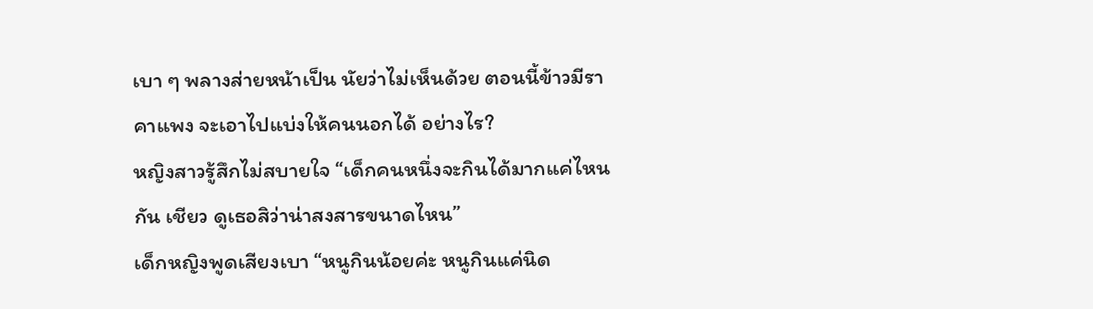เบา ๆ พลางส่ายหน้าเป็น นัยว่าไม่เห็นด้วย ตอนนี้ข้าวมีราคาแพง จะเอาไปแบ่งให้คนนอกได้ อย่างไร?
หญิงสาวรู้สึกไม่สบายใจ “เด็กคนหนึ่งจะกินได้มากแค่ไหนกัน เชียว ดูเธอสิว่าน่าสงสารขนาดไหน”
เด็กหญิงพูดเสียงเบา “หนูกินน้อยค่ะ หนูกินแค่นิด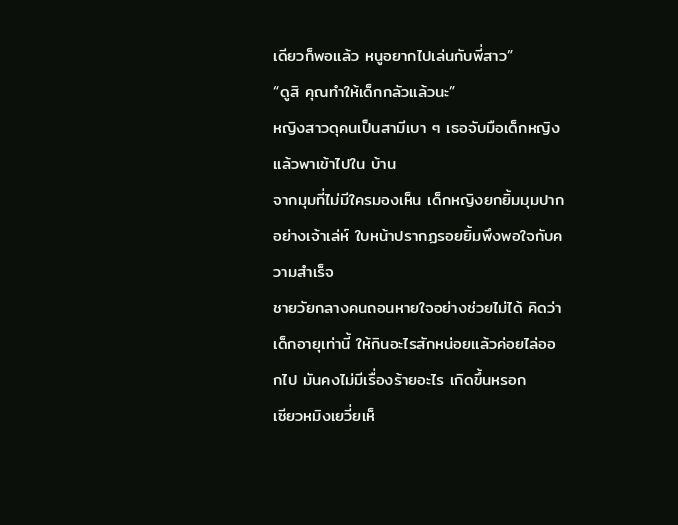เดียวก็พอแล้ว หนูอยากไปเล่นกับพี่สาว”
“ดูสิ คุณทำให้เด็กกลัวแล้วนะ”
หญิงสาวดุคนเป็นสามีเบา ๆ เธอจับมือเด็กหญิงแล้วพาเข้าไปใน บ้าน
จากมุมที่ไม่มีใครมองเห็น เด็กหญิงยกยิ้มมุมปากอย่างเจ้าเล่ห์ ใบหน้าปรากฏรอยยิ้มพึงพอใจกับความสำเร็จ
ชายวัยกลางคนถอนหายใจอย่างช่วยไม่ได้ คิดว่าเด็กอายุเท่านี้ ให้กินอะไรสักหน่อยแล้วค่อยไล่ออกไป มันคงไม่มีเรื่องร้ายอะไร เกิดขึ้นหรอก
เซียวหมิงเยวี่ยเห็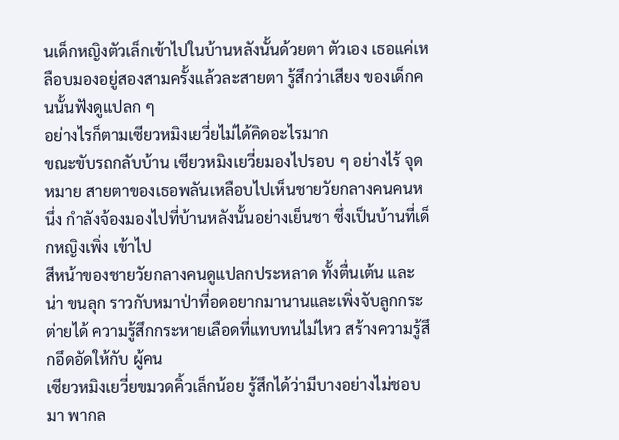นเด็กหญิงตัวเล็กเข้าไปในบ้านหลังนั้นด้วยตา ตัวเอง เธอแค่เหลือบมองอยู่สองสามครั้งแล้วละสายตา รู้สึกว่าเสียง ของเด็กคนนั้นฟังดูแปลก ๆ
อย่างไรก็ตามเซียวหมิงเยวี่ยไม่ได้คิดอะไรมาก
ขณะขับรถกลับบ้าน เซียวหมิงเยวี่ยมองไปรอบ ๆ อย่างไร้ จุดหมาย สายตาของเธอพลันเหลือบไปเห็นชายวัยกลางคนคนหนึ่ง กำลังจ้องมองไปที่บ้านหลังนั้นอย่างเย็นชา ซึ่งเป็นบ้านที่เด็กหญิงเพิ่ง เข้าไป
สีหน้าของชายวัยกลางคนดูแปลกประหลาด ทั้งตื่นเต้น และน่า ขนลุก ราวกับหมาป่าที่อดอยากมานานและเพิ่งจับลูกกระต่ายได้ ความรู้สึกกระหายเลือดที่แทบทนไม่ไหว สร้างความรู้สึกอึดอัดให้กับ ผู้คน
เซียวหมิงเยวี่ยขมวดคิ้วเล็กน้อย รู้สึกได้ว่ามีบางอย่างไม่ชอบมา พากล